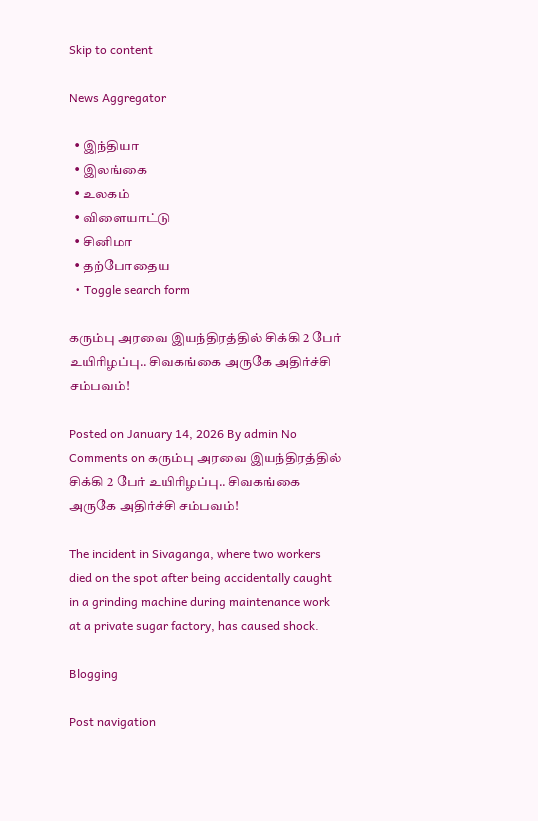Skip to content

News Aggregator

  • இந்தியா
  • இலங்கை
  • உலகம்
  • விளையாட்டு
  • சினிமா
  • தற்போதைய
  • Toggle search form

கரும்பு அரவை இயந்திரத்தில் சிக்கி 2 பேர் உயிரிழப்பு.. சிவகங்கை அருகே அதிர்ச்சி சம்பவம்!

Posted on January 14, 2026 By admin No Comments on கரும்பு அரவை இயந்திரத்தில் சிக்கி 2 பேர் உயிரிழப்பு.. சிவகங்கை அருகே அதிர்ச்சி சம்பவம்!

The incident in Sivaganga, where two workers died on the spot after being accidentally caught in a grinding machine during maintenance work at a private sugar factory, has caused shock.

Blogging

Post navigation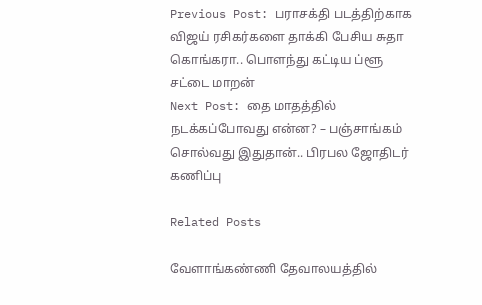Previous Post: பராசக்தி படத்திற்காக விஜய் ரசிகர்களை தாக்கி பேசிய சுதா கொங்கரா.. பொளந்து கட்டிய ப்ளூ சட்டை மாறன்
Next Post: தை மாதத்தில் நடக்கப்போவது என்ன? – பஞ்சாங்கம் சொல்வது இதுதான்.. பிரபல ஜோதிடர் கணிப்பு

Related Posts

வேளாங்கண்ணி தேவாலயத்தில்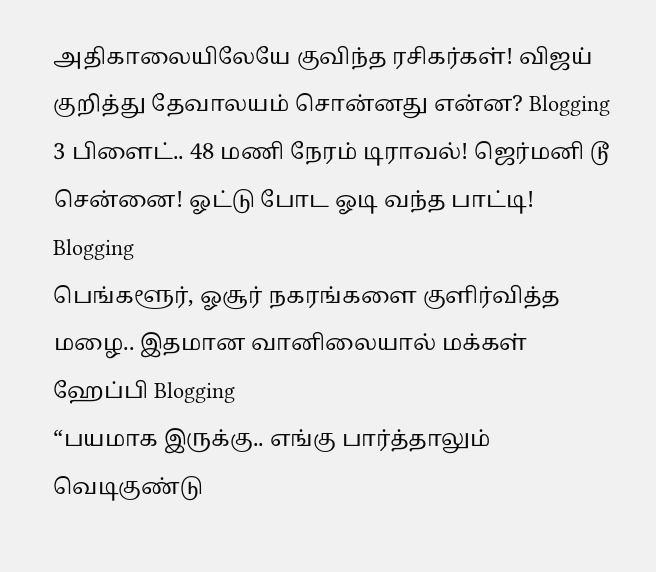அதிகாலையிலேயே குவிந்த ரசிகர்கள்! விஜய் குறித்து தேவாலயம் சொன்னது என்ன? Blogging
3 பிளைட்.. 48 மணி நேரம் டிராவல்! ஜெர்மனி டூ சென்னை! ஓட்டு போட ஓடி வந்த பாட்டி! Blogging
பெங்களூர், ஓசூர் நகரங்களை குளிர்வித்த மழை.. இதமான வானிலையால் மக்கள் ஹேப்பி Blogging
“பயமாக இருக்கு.. எங்கு பார்த்தாலும் வெடிகுண்டு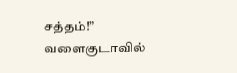சத்தம்!” வளைகுடாவில்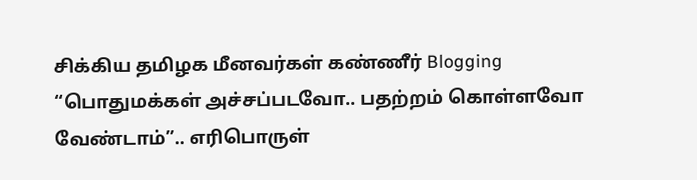சிக்கிய தமிழக மீனவர்கள் கண்ணீர் Blogging
“பொதுமக்கள் அச்சப்படவோ.. பதற்றம் கொள்ளவோ வேண்டாம்”.. எரிபொருள்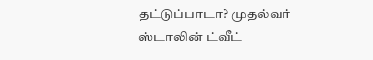தட்டுப்பாடா? முதல்வர் ஸ்டாலின் ட்வீட்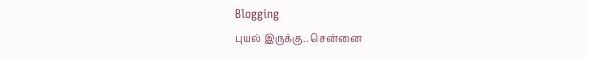Blogging
புயல் இருக்கு.. சென்னை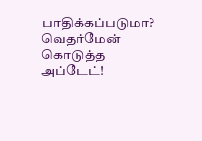பாதிக்கப்படுமா? வெதர்மேன் கொடுத்த அப்டேட்!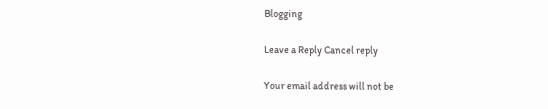Blogging

Leave a Reply Cancel reply

Your email address will not be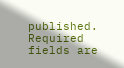published. Required fields are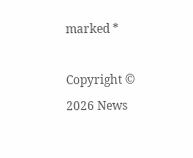marked *

Copyright © 2026 News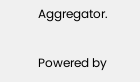Aggregator.

Powered by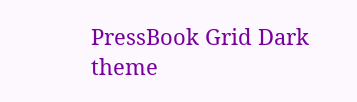PressBook Grid Dark theme